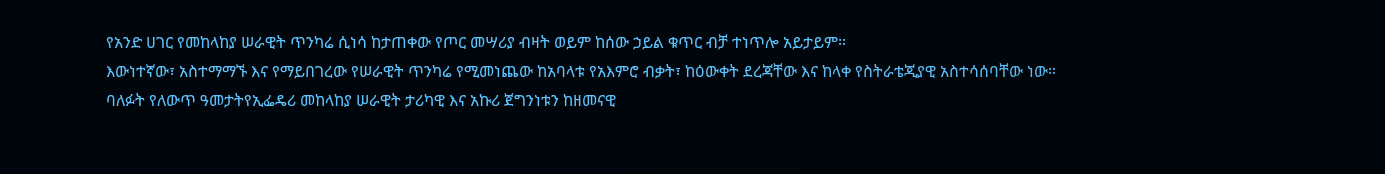የአንድ ሀገር የመከላከያ ሠራዊት ጥንካሬ ሲነሳ ከታጠቀው የጦር መሣሪያ ብዛት ወይም ከሰው ኃይል ቁጥር ብቻ ተነጥሎ አይታይም።
እውነተኛው፣ አስተማማኙ እና የማይበገረው የሠራዊት ጥንካሬ የሚመነጨው ከአባላቱ የአእምሮ ብቃት፣ ከዕውቀት ደረጃቸው እና ከላቀ የስትራቴጂያዊ አስተሳሰባቸው ነው።
ባለፉት የለውጥ ዓመታትየኢፌዴሪ መከላከያ ሠራዊት ታሪካዊ እና አኩሪ ጀግንነቱን ከዘመናዊ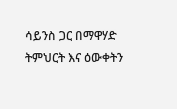ሳይንስ ጋር በማዋሃድ ትምህርት እና ዕውቀትን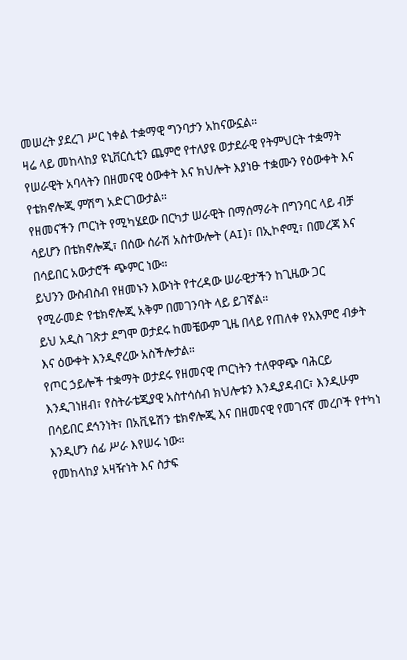መሠረት ያደረገ ሥር ነቀል ተቋማዊ ግንባታን አከናውኗል።
ዛሬ ላይ መከላከያ ዩኒቨርሲቲን ጨምሮ የተለያዩ ወታደራዊ የትምህርት ተቋማት የሠራዊት አባላትን በዘመናዊ ዕውቀት እና ክህሎት እያነፁ ተቋሙን የዕውቀት እና የቴክኖሎጂ ምሽግ አድርገውታል።
የዘመናችን ጦርነት የሚካሄደው በርካታ ሠራዊት በማሰማራት በግንባር ላይ ብቻ ሳይሆን በቴክኖሎጂ፣ በሰው ሰራሽ አስተውሎት (AI)፣ በኢኮኖሚ፣ በመረጃ እና በሳይበር አውታሮች ጭምር ነው።
ይህንን ውስብስብ የዘመኑን እውነት የተረዳው ሠራዊታችን ከጊዜው ጋር የሚራመድ የቴክኖሎጂ አቅም በመገንባት ላይ ይገኛል።
ይህ አዲስ ገጽታ ደግሞ ወታደሩ ከመቼውም ጊዜ በላይ የጠለቀ የአእምሮ ብቃት እና ዕውቀት እንዲኖረው አስችሎታል።
የጦር ኃይሎች ተቋማት ወታደሩ የዘመናዊ ጦርነትን ተለዋዋጭ ባሕርይ እንዲገነዘብ፣ የስትራቴጂያዊ አስተሳሰብ ክህሎቱን እንዲያዳብር፣ እንዲሁም በሳይበር ደኅንነት፣ በአቪዬሽን ቴክኖሎጂ እና በዘመናዊ የመገናኛ መረቦች የተካነ እንዲሆን ሰፊ ሥራ እየሠሩ ነው።
የመከላከያ አዛዥነት እና ስታፍ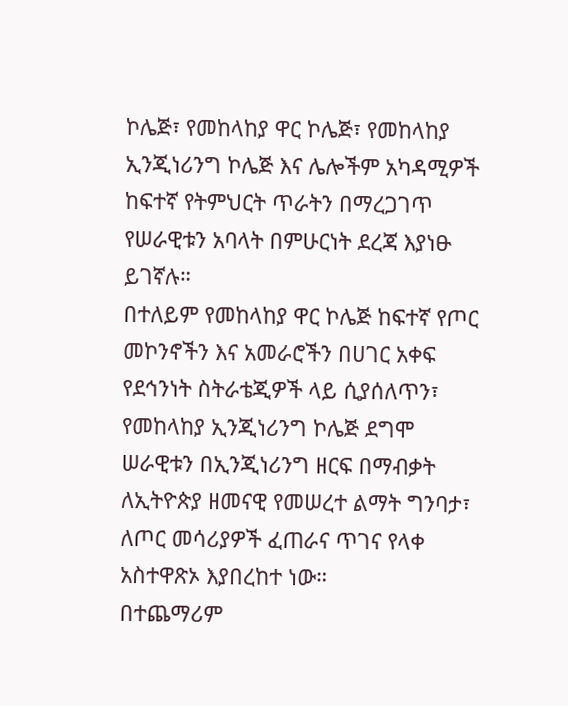ኮሌጅ፣ የመከላከያ ዋር ኮሌጅ፣ የመከላከያ ኢንጂነሪንግ ኮሌጅ እና ሌሎችም አካዳሚዎች ከፍተኛ የትምህርት ጥራትን በማረጋገጥ የሠራዊቱን አባላት በምሁርነት ደረጃ እያነፁ ይገኛሉ።
በተለይም የመከላከያ ዋር ኮሌጅ ከፍተኛ የጦር መኮንኖችን እና አመራሮችን በሀገር አቀፍ የደኅንነት ስትራቴጂዎች ላይ ሲያሰለጥን፣ የመከላከያ ኢንጂነሪንግ ኮሌጅ ደግሞ ሠራዊቱን በኢንጂነሪንግ ዘርፍ በማብቃት ለኢትዮጵያ ዘመናዊ የመሠረተ ልማት ግንባታ፣ ለጦር መሳሪያዎች ፈጠራና ጥገና የላቀ አስተዋጽኦ እያበረከተ ነው።
በተጨማሪም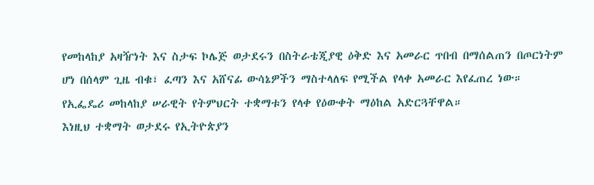የመከላከያ አዛዥነት እና ስታፍ ኮሌጅ ወታደሩን በስትራቴጂያዊ ዕቅድ እና አመራር ጥበብ በማሰልጠን በጦርነትም ሆነ በሰላም ጊዜ ብቁ፣ ፈጣን እና አሸናፊ ውሳኔዎችን ማስተላለፍ የሚችል የላቀ አመራር እየፈጠረ ነው።
የኢፌዴሪ መከላከያ ሠራዊት የትምህርት ተቋማቱን የላቀ የዕውቀት ማዕከል አድርጓቸዋል።
እነዚህ ተቋማት ወታደሩ የኢትዮጵያን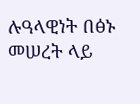ሉዓላዊነት በፅኑ መሠረት ላይ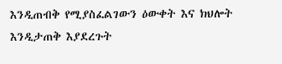እንዲጠብቅ የሚያስፈልገውን ዕውቀት እና ክህሎት እንዲታጠቅ እያደረጉት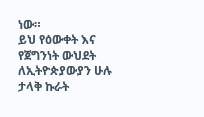ነው።
ይህ የዕውቀት እና የጀግንነት ውህደት ለኢትዮጵያውያን ሁሉ ታላቅ ኩራት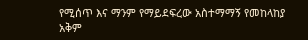የሚሰጥ እና ማንም የማይደፍረው አስተማማኝ የመከላከያ አቅም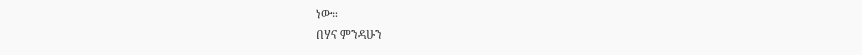ነው።
በሃና ምንዳሁን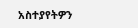አስተያየትዎን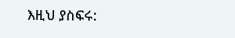እዚህ ያስፍሩ: